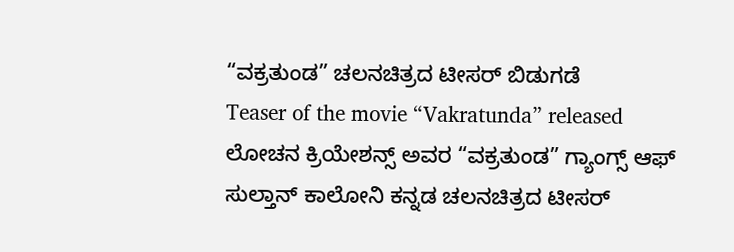“ವಕ್ರತುಂಡ” ಚಲನಚಿತ್ರದ ಟೀಸರ್ ಬಿಡುಗಡೆ
Teaser of the movie “Vakratunda” released
ಲೋಚನ ಕ್ರಿಯೇಶನ್ಸ್ ಅವರ “ವಕ್ರತುಂಡ” ಗ್ಯಾಂಗ್ಸ್ ಆಫ್ ಸುಲ್ತಾನ್ ಕಾಲೋನಿ ಕನ್ನಡ ಚಲನಚಿತ್ರದ ಟೀಸರ್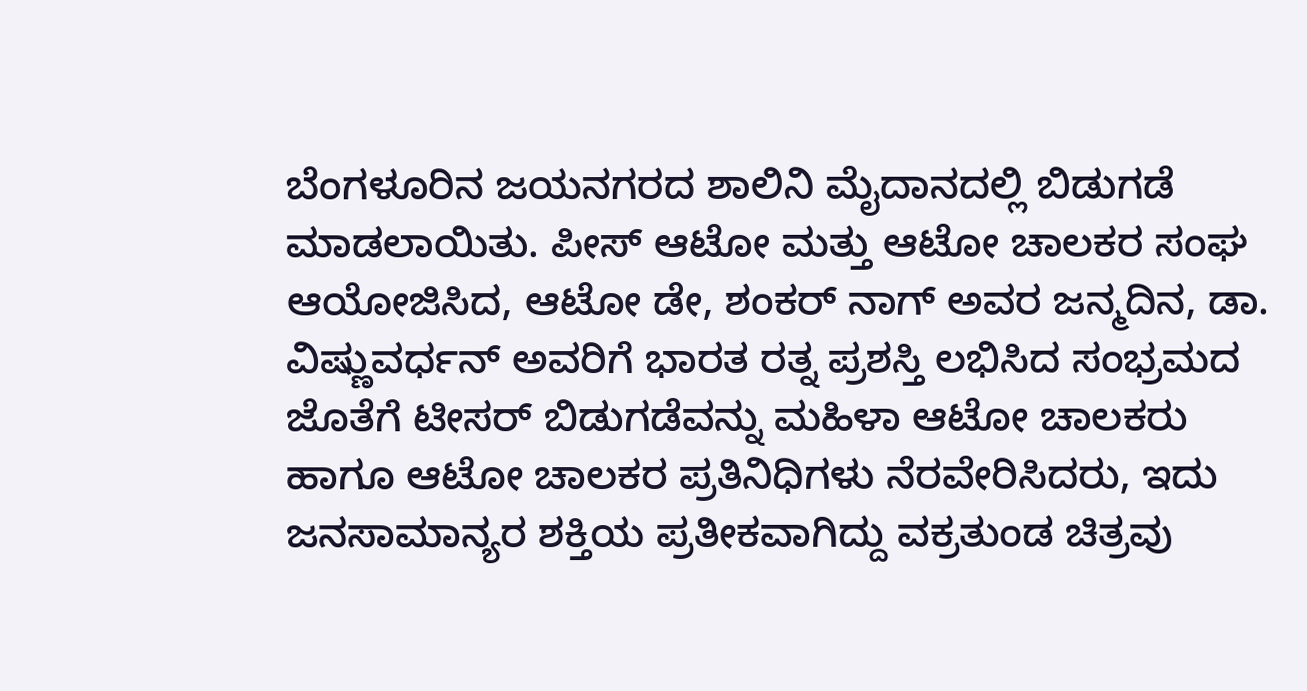ಬೆಂಗಳೂರಿನ ಜಯನಗರದ ಶಾಲಿನಿ ಮೈದಾನದಲ್ಲಿ ಬಿಡುಗಡೆ ಮಾಡಲಾಯಿತು. ಪೀಸ್ ಆಟೋ ಮತ್ತು ಆಟೋ ಚಾಲಕರ ಸಂಘ ಆಯೋಜಿಸಿದ, ಆಟೋ ಡೇ, ಶಂಕರ್ ನಾಗ್ ಅವರ ಜನ್ಮದಿನ, ಡಾ. ವಿಷ್ಣುವರ್ಧನ್ ಅವರಿಗೆ ಭಾರತ ರತ್ನ ಪ್ರಶಸ್ತಿ ಲಭಿಸಿದ ಸಂಭ್ರಮದ ಜೊತೆಗೆ ಟೀಸರ್ ಬಿಡುಗಡೆವನ್ನು ಮಹಿಳಾ ಆಟೋ ಚಾಲಕರು ಹಾಗೂ ಆಟೋ ಚಾಲಕರ ಪ್ರತಿನಿಧಿಗಳು ನೆರವೇರಿಸಿದರು, ಇದು ಜನಸಾಮಾನ್ಯರ ಶಕ್ತಿಯ ಪ್ರತೀಕವಾಗಿದ್ದು ವಕ್ರತುಂಡ ಚಿತ್ರವು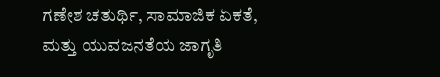ಗಣೇಶ ಚತುರ್ಥಿ, ಸಾಮಾಜಿಕ ಏಕತೆ, ಮತ್ತು ಯುವಜನತೆಯ ಜಾಗೃತಿ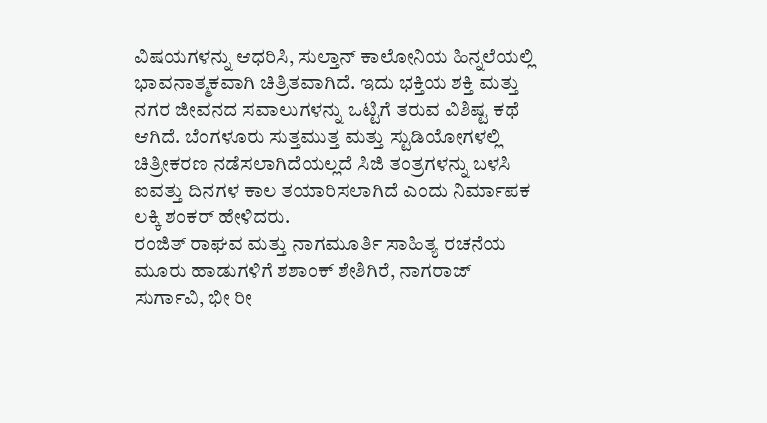ವಿಷಯಗಳನ್ನು ಆಧರಿಸಿ, ಸುಲ್ತಾನ್ ಕಾಲೋನಿಯ ಹಿನ್ನಲೆಯಲ್ಲಿ ಭಾವನಾತ್ಮಕವಾಗಿ ಚಿತ್ರಿತವಾಗಿದೆ. ಇದು ಭಕ್ತಿಯ ಶಕ್ತಿ ಮತ್ತು ನಗರ ಜೀವನದ ಸವಾಲುಗಳನ್ನು ಒಟ್ಟಿಗೆ ತರುವ ವಿಶಿಷ್ಟ ಕಥೆ ಆಗಿದೆ. ಬೆಂಗಳೂರು ಸುತ್ತಮುತ್ತ ಮತ್ತು ಸ್ಟುಡಿಯೋಗಳಲ್ಲಿ ಚಿತ್ರೀಕರಣ ನಡೆಸಲಾಗಿದೆಯಲ್ಲದೆ ಸಿಜಿ ತಂತ್ರಗಳನ್ನು ಬಳಸಿ ಐವತ್ತು ದಿನಗಳ ಕಾಲ ತಯಾರಿಸಲಾಗಿದೆ ಎಂದು ನಿರ್ಮಾಪಕ ಲಕ್ಕಿ ಶಂಕರ್ ಹೇಳಿದರು.
ರಂಜಿತ್ ರಾಘವ ಮತ್ತು ನಾಗಮೂರ್ತಿ ಸಾಹಿತ್ಯ ರಚನೆಯ ಮೂರು ಹಾಡುಗಳಿಗೆ ಶಶಾಂಕ್ ಶೇಶಿಗಿರೆ, ನಾಗರಾಜ್ ಸುರ್ಗಾವಿ, ಭೀ ರೀ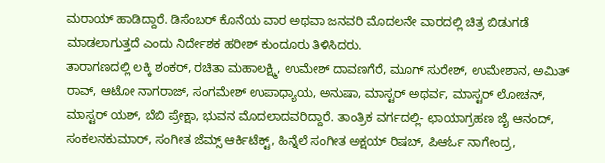ಮರಾಯ್ ಹಾಡಿದ್ದಾರೆ. ಡಿಸೆಂಬರ್ ಕೊನೆಯ ವಾರ ಅಥವಾ ಜನವರಿ ಮೊದಲನೇ ವಾರದಲ್ಲಿ ಚಿತ್ರ ಬಿಡುಗಡೆ ಮಾಡಲಾಗುತ್ತದೆ ಎಂದು ನಿರ್ದೇಶಕ ಹರೀಶ್ ಕುಂದೂರು ತಿಳಿಸಿದರು.
ತಾರಾಗಣದಲ್ಲಿ ಲಕ್ಕಿ ಶಂಕರ್, ರಚಿತಾ ಮಹಾಲಕ್ಷ್ಮಿ, ಉಮೇಶ್ ದಾವಣಗೆರೆ, ಮೂಗ್ ಸುರೇಶ್, ಉಮೇಶಾನ, ಅಮಿತ್ ರಾವ್, ಆಟೋ ನಾಗರಾಜ್, ಸಂಗಮೇಶ್ ಉಪಾಧ್ಯಾಯ, ಅನುಷಾ, ಮಾಸ್ಟರ್ ಅಥರ್ವ, ಮಾಸ್ಟರ್ ಲೋಚನ್, ಮಾಸ್ಟರ್ ಯಶ್, ಬೆಬಿ ಪ್ರೇಕ್ಷಾ, ಭುವನ ಮೊದಲಾದವರಿದ್ದಾರೆ. ತಾಂತ್ರಿಕ ವರ್ಗದಲ್ಲಿ- ಛಾಯಾಗ್ರಹಣ ಜೈ ಆನಂದ್, ಸಂಕಲನಕುಮಾರ್, ಸಂಗೀತ ಜೆಮ್ಸ್ ಆರ್ಕಿಟೆಕ್ಟ್, ಹಿನ್ನೆಲೆ ಸಂಗೀತ ಅಕ್ಷಯ್ ರಿಷಬ್, ಪಿಆರ್ಓ ನಾಗೇಂದ್ರ,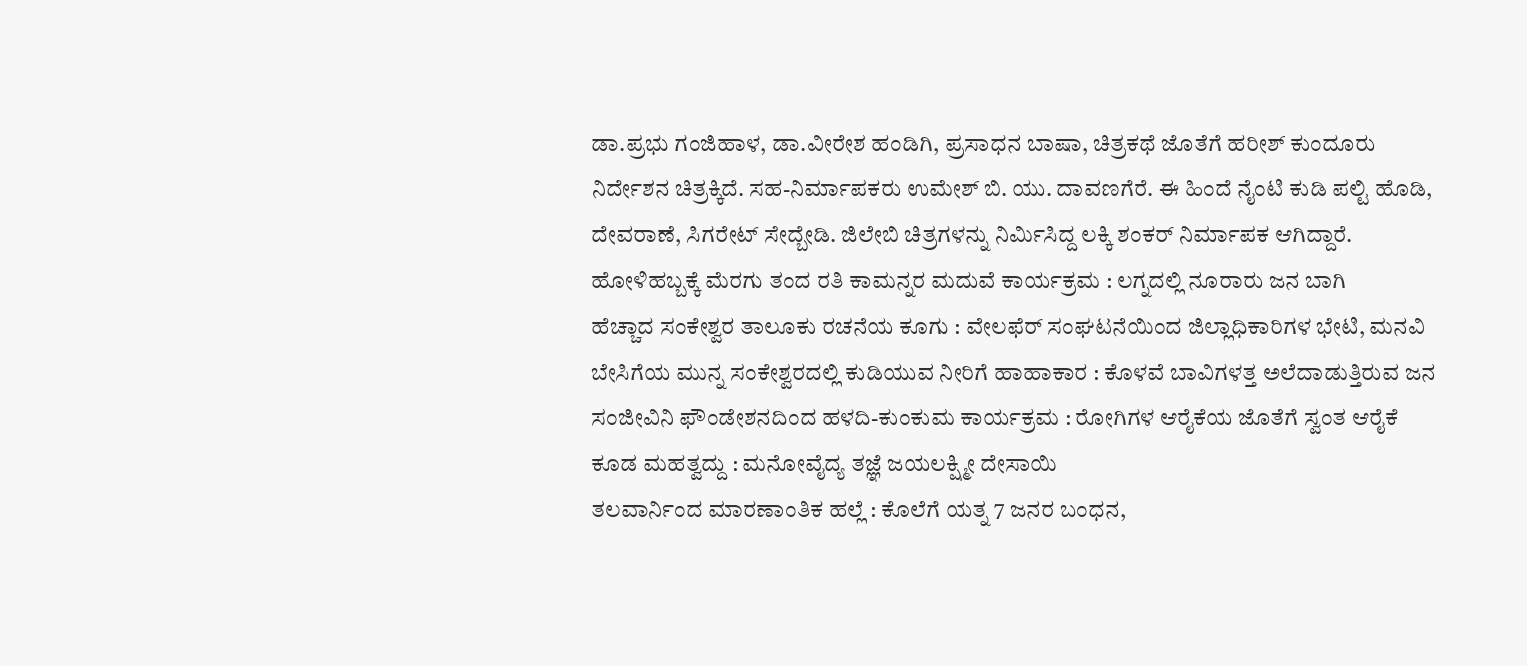ಡಾ.ಪ್ರಭು ಗಂಜಿಹಾಳ, ಡಾ.ವೀರೇಶ ಹಂಡಿಗಿ, ಪ್ರಸಾಧನ ಬಾಷಾ, ಚಿತ್ರಕಥೆ ಜೊತೆಗೆ ಹರೀಶ್ ಕುಂದೂರು ನಿರ್ದೇಶನ ಚಿತ್ರಕ್ಕಿದೆ. ಸಹ-ನಿರ್ಮಾಪಕರು ಉಮೇಶ್ ಬಿ. ಯು. ದಾವಣಗೆರೆ. ಈ ಹಿಂದೆ ನೈಂಟಿ ಕುಡಿ ಪಲ್ಟಿ ಹೊಡಿ, ದೇವರಾಣೆ, ಸಿಗರೇಟ್ ಸೇದ್ಬೇಡಿ. ಜಿಲೇಬಿ ಚಿತ್ರಗಳನ್ನು ನಿರ್ಮಿಸಿದ್ದ ಲಕ್ಕಿ ಶಂಕರ್ ನಿರ್ಮಾಪಕ ಆಗಿದ್ದಾರೆ.
ಹೋಳಿಹಬ್ಬಕ್ಕೆ ಮೆರಗು ತಂದ ರತಿ ಕಾಮನ್ನರ ಮದುವೆ ಕಾರ್ಯಕ್ರಮ : ಲಗ್ನದಲ್ಲಿ ನೂರಾರು ಜನ ಬಾಗಿ
ಹೆಚ್ಚಾದ ಸಂಕೇಶ್ವರ ತಾಲೂಕು ರಚನೆಯ ಕೂಗು : ವೇಲಫೆರ್ ಸಂಘಟನೆಯಿಂದ ಜಿಲ್ಲಾಧಿಕಾರಿಗಳ ಭೇಟಿ, ಮನವಿ
ಬೇಸಿಗೆಯ ಮುನ್ನ ಸಂಕೇಶ್ವರದಲ್ಲಿ ಕುಡಿಯುವ ನೀರಿಗೆ ಹಾಹಾಕಾರ : ಕೊಳವೆ ಬಾವಿಗಳತ್ತ ಅಲೆದಾಡುತ್ತಿರುವ ಜನ
ಸಂಜೀವಿನಿ ಫೌಂಡೇಶನದಿಂದ ಹಳದಿ-ಕುಂಕುಮ ಕಾರ್ಯಕ್ರಮ : ರೋಗಿಗಳ ಆರೈಕೆಯ ಜೊತೆಗೆ ಸ್ವಂತ ಆರೈಕೆ ಕೂಡ ಮಹತ್ವದ್ದು : ಮನೋವೈದ್ಯ ತಜ್ಞೆ ಜಯಲಕ್ಷ್ಮೀ ದೇಸಾಯಿ
ತಲವಾರ್ನಿಂದ ಮಾರಣಾಂತಿಕ ಹಲ್ಲೆ : ಕೊಲೆಗೆ ಯತ್ನ 7 ಜನರ ಬಂಧನ,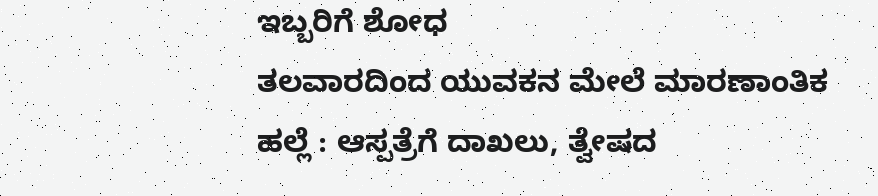ಇಬ್ಬರಿಗೆ ಶೋಧ
ತಲವಾರದಿಂದ ಯುವಕನ ಮೇಲೆ ಮಾರಣಾಂತಿಕ ಹಲ್ಲೆ : ಆಸ್ಪತ್ರೆಗೆ ದಾಖಲು, ತ್ವೇಷದ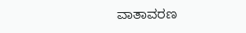ವಾತಾವರಣ